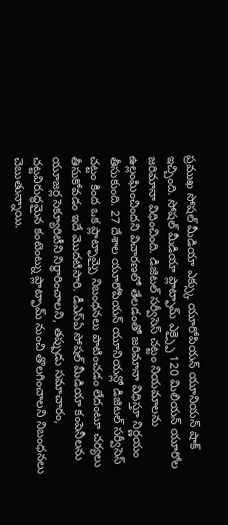ప్రముఖ సోషల్ మీడియా ఎక్స్కు యూరోపియన్ యూనియన్ షాక్ ఇచ్చింది. సోషల్ మీడియా ప్లాట్ఫామ్ ఎక్స్పై 120 మిలియన్ యూరోల జరిమానా విధించింది. డిజిటల్ సర్వీసెస్ చట్టం నియమాలను ఉల్లంఘించిందని విచారణలో తేలడంతో జరిమానా విధిస్తూ నిర్ణయం తీసుకుంది. 27 దేశాల యూరోపియన్ యూనియన్లో డిజిటల్ సర్వీసెస్ చట్టం కింద ఒక ప్లాట్ఫామ్పై నిబంధనలు పాటించడం లేదంటూ చర్యలు తీసుకోవడం ఇదే మొదటిసారి. డీఎస్ఏ సోషల్ మీడియా కంపెనీలను యూజర్ల సెక్యూరిటీని నిర్ధారించాలని, తప్పుడు సమాచారం, చట్టవిరుద్ధమైన కంటెంట్ను ప్లాట్ఫామ్ నుంచి తొలగించాలని నిబంధనలు చెబుతున్నాయి.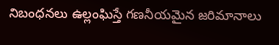నిబంధనలు ఉల్లంఘిస్తే గణనీయమైన జరిమానాలు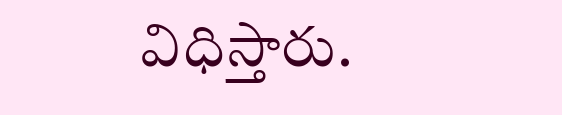విధిస్తారు.